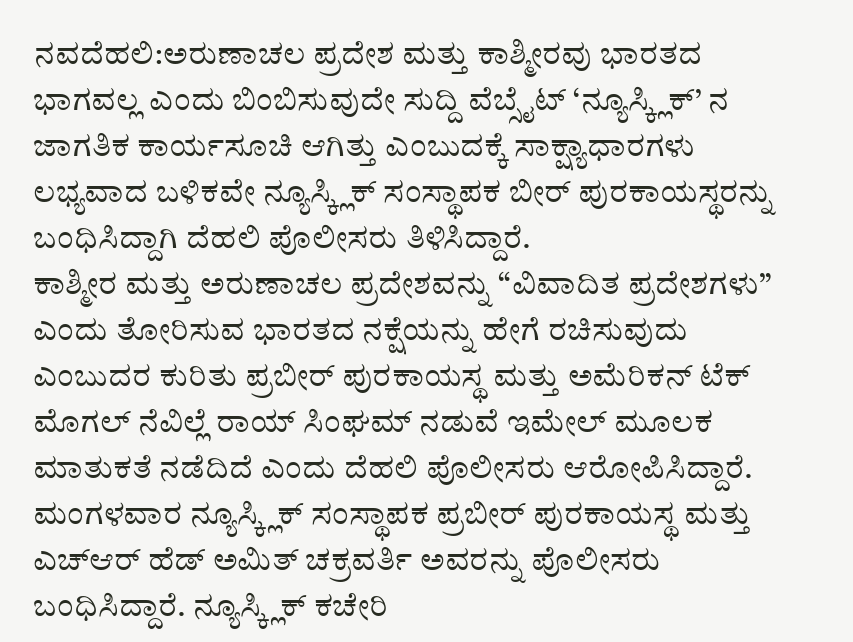ನವದೆಹಲಿ:ಅರುಣಾಚಲ ಪ್ರದೇಶ ಮತ್ತು ಕಾಶ್ಮೀರವು ಭಾರತದ ಭಾಗವಲ್ಲ ಎಂದು ಬಿಂಬಿಸುವುದೇ ಸುದ್ದಿ ವೆಬ್ಸೈಟ್ ‘ನ್ಯೂಸ್ಕ್ಲಿಕ್’ ನ ಜಾಗತಿಕ ಕಾರ್ಯಸೂಚಿ ಆಗಿತ್ತು ಎಂಬುದಕ್ಕೆ ಸಾಕ್ಷ್ಯಾಧಾರಗಳು ಲಭ್ಯವಾದ ಬಳಿಕವೇ ನ್ಯೂಸ್ಕ್ಲಿಕ್ ಸಂಸ್ಥಾಪಕ ಬೀರ್ ಪುರಕಾಯಸ್ಥರನ್ನು ಬಂಧಿಸಿದ್ದಾಗಿ ದೆಹಲಿ ಪೊಲೀಸರು ತಿಳಿಸಿದ್ದಾರೆ.
ಕಾಶ್ಮೀರ ಮತ್ತು ಅರುಣಾಚಲ ಪ್ರದೇಶವನ್ನು “ವಿವಾದಿತ ಪ್ರದೇಶಗಳು” ಎಂದು ತೋರಿಸುವ ಭಾರತದ ನಕ್ಷೆಯನ್ನು ಹೇಗೆ ರಚಿಸುವುದು ಎಂಬುದರ ಕುರಿತು ಪ್ರಬೀರ್ ಪುರಕಾಯಸ್ಥ ಮತ್ತು ಅಮೆರಿಕನ್ ಟೆಕ್ ಮೊಗಲ್ ನೆವಿಲ್ಲೆ ರಾಯ್ ಸಿಂಘಮ್ ನಡುವೆ ಇಮೇಲ್ ಮೂಲಕ ಮಾತುಕತೆ ನಡೆದಿದೆ ಎಂದು ದೆಹಲಿ ಪೊಲೀಸರು ಆರೋಪಿಸಿದ್ದಾರೆ.
ಮಂಗಳವಾರ ನ್ಯೂಸ್ಕ್ಲಿಕ್ ಸಂಸ್ಥಾಪಕ ಪ್ರಬೀರ್ ಪುರಕಾಯಸ್ಥ ಮತ್ತು ಎಚ್ಆರ್ ಹೆಡ್ ಅಮಿತ್ ಚಕ್ರವರ್ತಿ ಅವರನ್ನು ಪೊಲೀಸರು ಬಂಧಿಸಿದ್ದಾರೆ. ನ್ಯೂಸ್ಕ್ಲಿಕ್ ಕಚೇರಿ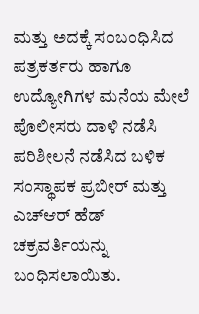ಮತ್ತು ಅದಕ್ಕೆ ಸಂಬಂಧಿಸಿದ ಪತ್ರಕರ್ತರು ಹಾಗೂ ಉದ್ಯೋಗಿಗಳ ಮನೆಯ ಮೇಲೆ ಪೊಲೀಸರು ದಾಳಿ ನಡೆಸಿ ಪರಿಶೀಲನೆ ನಡೆಸಿದ ಬಳಿಕ ಸಂಸ್ಥಾಪಕ ಪ್ರಬೀರ್ ಮತ್ತು ಎಚ್ಆರ್ ಹೆಡ್ ಚಕ್ರವರ್ತಿಯನ್ನು ಬಂಧಿಸಲಾಯಿತು.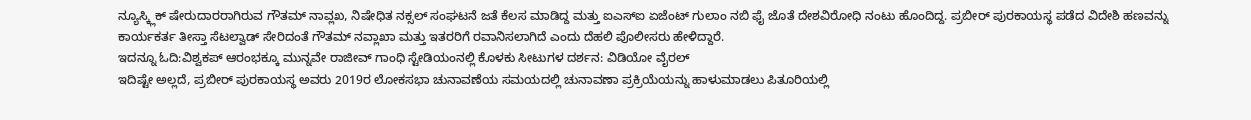ನ್ಯೂಸ್ಕ್ಲಿಕ್ ಷೇರುದಾರರಾಗಿರುವ ಗೌತಮ್ ನಾವ್ಲಖ, ನಿಷೇಧಿತ ನಕ್ಸಲ್ ಸಂಘಟನೆ ಜತೆ ಕೆಲಸ ಮಾಡಿದ್ದ ಮತ್ತು ಐಎಸ್‌ಐ ಏಜೆಂಟ್ ಗುಲಾಂ ನಬಿ ಫೈ ಜೊತೆ ದೇಶವಿರೋಧಿ ನಂಟು ಹೊಂದಿದ್ದ. ಪ್ರಬೀರ್ ಪುರಕಾಯಸ್ಥ ಪಡೆದ ವಿದೇಶಿ ಹಣವನ್ನು ಕಾರ್ಯಕರ್ತ ತೀಸ್ತಾ ಸೆಟಲ್ವಾಡ್ ಸೇರಿದಂತೆ ಗೌತಮ್ ನವ್ಲಾಖಾ ಮತ್ತು ಇತರರಿಗೆ ರವಾನಿಸಲಾಗಿದೆ ಎಂದು ದೆಹಲಿ ಪೊಲೀಸರು ಹೇಳಿದ್ದಾರೆ.
ಇದನ್ನೂ ಓದಿ:ವಿಶ್ವಕಪ್ ಆರಂಭಕ್ಕೂ ಮುನ್ನವೇ ರಾಜೀವ್ ಗಾಂಧಿ ಸ್ಟೇಡಿಯಂನಲ್ಲಿ ಕೊಳಕು ಸೀಟುಗಳ ದರ್ಶನ: ವಿಡಿಯೋ ವೈರಲ್
ಇದಿಷ್ಟೇ ಅಲ್ಲದೆ, ಪ್ರಬೀರ್ ಪುರಕಾಯಸ್ಥ ಅವರು 2019ರ ಲೋಕಸಭಾ ಚುನಾವಣೆಯ ಸಮಯದಲ್ಲಿ ಚುನಾವಣಾ ಪ್ರಕ್ರಿಯೆಯನ್ನು ಹಾಳುಮಾಡಲು ಪಿತೂರಿಯಲ್ಲಿ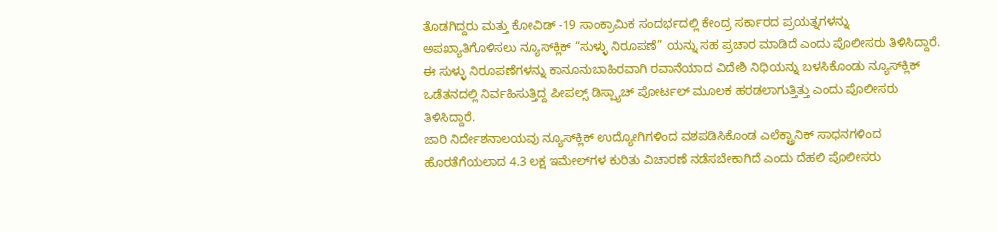ತೊಡಗಿದ್ದರು ಮತ್ತು ಕೋವಿಡ್ -19 ಸಾಂಕ್ರಾಮಿಕ ಸಂದರ್ಭದಲ್ಲಿ ಕೇಂದ್ರ ಸರ್ಕಾರದ ಪ್ರಯತ್ನಗಳನ್ನು ಅಪಖ್ಯಾತಿಗೊಳಿಸಲು ನ್ಯೂಸ್‌ಕ್ಲಿಕ್ “ಸುಳ್ಳು ನಿರೂಪಣೆ” ಯನ್ನು ಸಹ ಪ್ರಚಾರ ಮಾಡಿದೆ ಎಂದು ಪೊಲೀಸರು ತಿಳಿಸಿದ್ದಾರೆ.
ಈ ಸುಳ್ಳು ನಿರೂಪಣೆಗಳನ್ನು ಕಾನೂನುಬಾಹಿರವಾಗಿ ರವಾನೆಯಾದ ವಿದೇಶಿ ನಿಧಿಯನ್ನು ಬಳಸಿಕೊಂಡು ನ್ಯೂಸ್‌ಕ್ಲಿಕ್ ಒಡೆತನದಲ್ಲಿ ನಿರ್ವಹಿಸುತ್ತಿದ್ದ ಪೀಪಲ್ಸ್ ಡಿಸ್ಪ್ಯಾಚ್ ಪೋರ್ಟಲ್ ಮೂಲಕ ಹರಡಲಾಗುತ್ತಿತ್ತು ಎಂದು ಪೊಲೀಸರು ತಿಳಿಸಿದ್ದಾರೆ.
ಜಾರಿ ನಿರ್ದೇಶನಾಲಯವು ನ್ಯೂಸ್‌ಕ್ಲಿಕ್ ಉದ್ಯೋಗಿಗಳಿಂದ ವಶಪಡಿಸಿಕೊಂಡ ಎಲೆಕ್ಟ್ರಾನಿಕ್ ಸಾಧನಗಳಿಂದ ಹೊರತೆಗೆಯಲಾದ 4.3 ಲಕ್ಷ ಇಮೇಲ್‌ಗಳ ಕುರಿತು ವಿಚಾರಣೆ ನಡೆಸಬೇಕಾಗಿದೆ ಎಂದು ದೆಹಲಿ ಪೊಲೀಸರು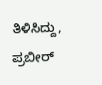ತಿಳಿಸಿದ್ದು, ಪ್ರಬೀರ್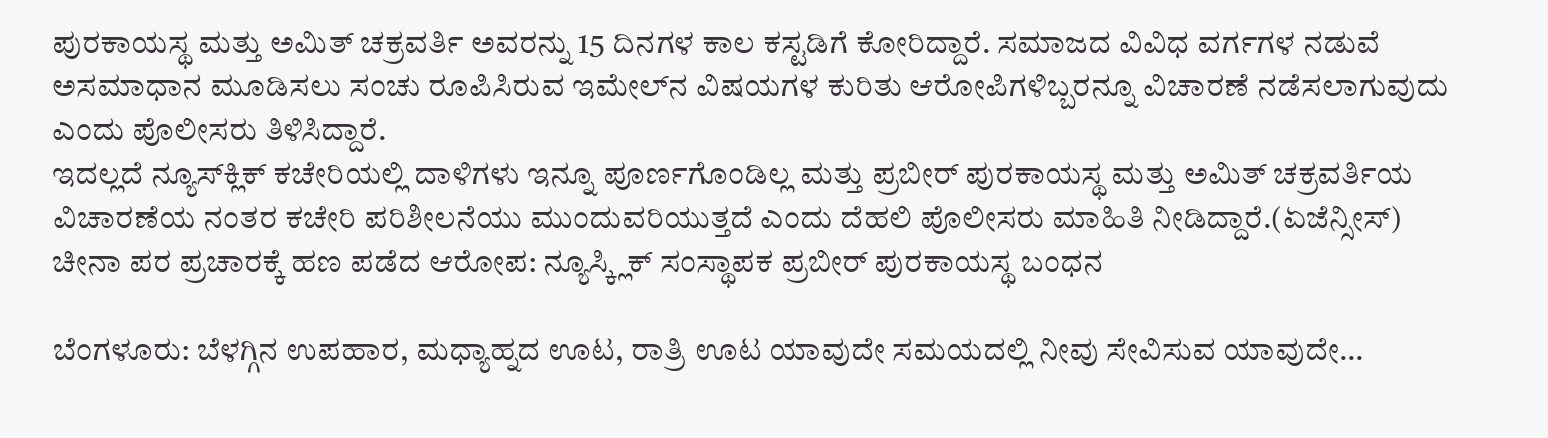ಪುರಕಾಯಸ್ಥ ಮತ್ತು ಅಮಿತ್ ಚಕ್ರವರ್ತಿ ಅವರನ್ನು 15 ದಿನಗಳ ಕಾಲ ಕಸ್ಟಡಿಗೆ ಕೋರಿದ್ದಾರೆ. ಸಮಾಜದ ವಿವಿಧ ವರ್ಗಗಳ ನಡುವೆ ಅಸಮಾಧಾನ ಮೂಡಿಸಲು ಸಂಚು ರೂಪಿಸಿರುವ ಇಮೇಲ್‌ನ ವಿಷಯಗಳ ಕುರಿತು ಆರೋಪಿಗಳಿಬ್ಬರನ್ನೂ ವಿಚಾರಣೆ ನಡೆಸಲಾಗುವುದು ಎಂದು ಪೊಲೀಸರು ತಿಳಿಸಿದ್ದಾರೆ.
ಇದಲ್ಲದೆ ನ್ಯೂಸ್‌ಕ್ಲಿಕ್ ಕಚೇರಿಯಲ್ಲಿ ದಾಳಿಗಳು ಇನ್ನೂ ಪೂರ್ಣಗೊಂಡಿಲ್ಲ ಮತ್ತು ಪ್ರಬೀರ್ ಪುರಕಾಯಸ್ಥ ಮತ್ತು ಅಮಿತ್ ಚಕ್ರವರ್ತಿಯ ವಿಚಾರಣೆಯ ನಂತರ ಕಚೇರಿ ಪರಿಶೀಲನೆಯು ಮುಂದುವರಿಯುತ್ತದೆ ಎಂದು ದೆಹಲಿ ಪೊಲೀಸರು ಮಾಹಿತಿ ನೀಡಿದ್ದಾರೆ.(ಏಜೆನ್ಸೀಸ್)
ಚೀನಾ ಪರ ಪ್ರಚಾರಕ್ಕೆ ಹಣ ಪಡೆದ ಆರೋಪ: ನ್ಯೂಸ್ಕ್ಲಿಕ್ ಸಂಸ್ಥಾಪಕ ಪ್ರಬೀರ್ ಪುರಕಾಯಸ್ಥ ಬಂಧನ

ಬೆಂಗಳೂರು: ಬೆಳಗ್ಗಿನ ಉಪಹಾರ, ಮಧ್ಯಾಹ್ನದ ಊಟ, ರಾತ್ರಿ ಊಟ ಯಾವುದೇ ಸಮಯದಲ್ಲಿ ನೀವು ಸೇವಿಸುವ ಯಾವುದೇ…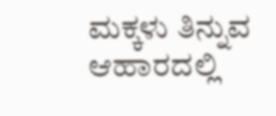ಮಕ್ಕಳು ತಿನ್ನುವ ಆಹಾರದಲ್ಲಿ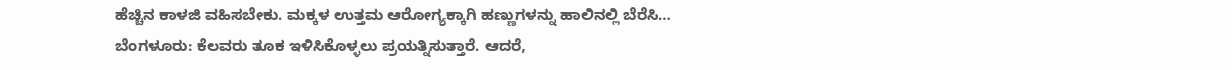ಹೆಚ್ಚಿನ ಕಾಳಜಿ ವಹಿಸಬೇಕು. ಮಕ್ಕಳ ಉತ್ತಮ ಆರೋಗ್ಯಕ್ಕಾಗಿ ಹಣ್ಣುಗಳನ್ನು ಹಾಲಿನಲ್ಲಿ ಬೆರೆಸಿ…
ಬೆಂಗಳೂರು: ಕೆಲವರು ತೂಕ ಇಳಿಸಿಕೊಳ್ಳಲು ಪ್ರಯತ್ನಿಸುತ್ತಾರೆ. ಆದರೆ,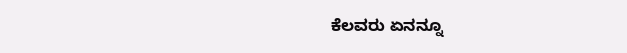ಕೆಲವರು ಏನನ್ನೂ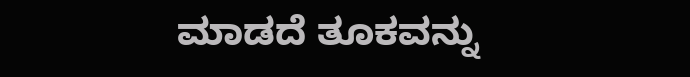ಮಾಡದೆ ತೂಕವನ್ನು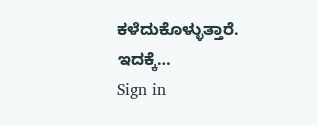ಕಳೆದುಕೊಳ್ಳುತ್ತಾರೆ. ಇದಕ್ಕೆ…
Sign in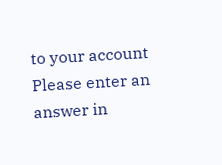to your account
Please enter an answer in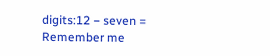digits:12 − seven =
Remember me